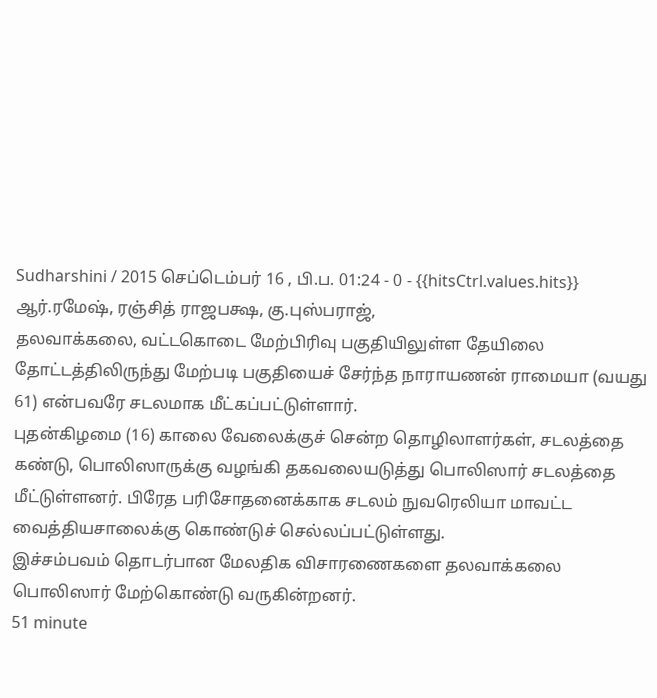Sudharshini / 2015 செப்டெம்பர் 16 , பி.ப. 01:24 - 0 - {{hitsCtrl.values.hits}}
ஆர்.ரமேஷ், ரஞ்சித் ராஜபக்ஷ, கு.புஸ்பராஜ்,
தலவாக்கலை, வட்டகொடை மேற்பிரிவு பகுதியிலுள்ள தேயிலை தோட்டத்திலிருந்து மேற்படி பகுதியைச் சேர்ந்த நாராயணன் ராமையா (வயது 61) என்பவரே சடலமாக மீட்கப்பட்டுள்ளார்.
புதன்கிழமை (16) காலை வேலைக்குச் சென்ற தொழிலாளர்கள், சடலத்தை கண்டு, பொலிஸாருக்கு வழங்கி தகவலையடுத்து பொலிஸார் சடலத்தை மீட்டுள்ளனர். பிரேத பரிசோதனைக்காக சடலம் நுவரெலியா மாவட்ட வைத்தியசாலைக்கு கொண்டுச் செல்லப்பட்டுள்ளது.
இச்சம்பவம் தொடர்பான மேலதிக விசாரணைகளை தலவாக்கலை பொலிஸார் மேற்கொண்டு வருகின்றனர்.
51 minute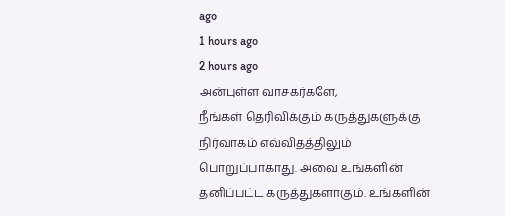ago
1 hours ago
2 hours ago
அன்புள்ள வாசகர்களே,
நீங்கள் தெரிவிக்கும் கருத்துகளுக்கு நிர்வாகம் எவ்விதத்திலும் பொறுப்பாகாது. அவை உங்களின் தனிப்பட்ட கருத்துகளாகும். உங்களின்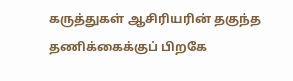கருத்துகள் ஆசிரியரின் தகுந்த தணிக்கைக்குப் பிறகே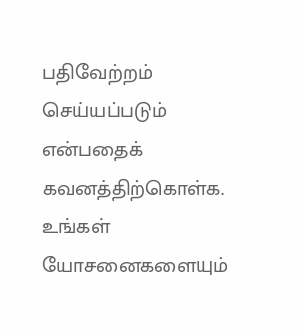பதிவேற்றம் செய்யப்படும் என்பதைக் கவனத்திற்கொள்க. உங்கள் யோசனைகளையும்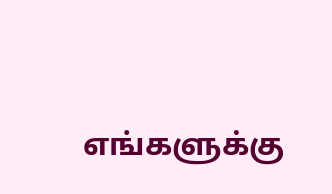எங்களுக்கு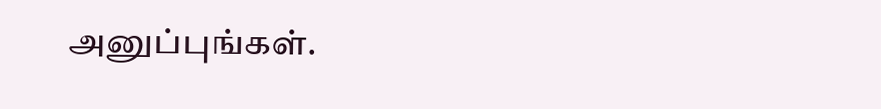அனுப்புங்கள்.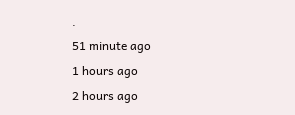.
51 minute ago
1 hours ago
2 hours ago